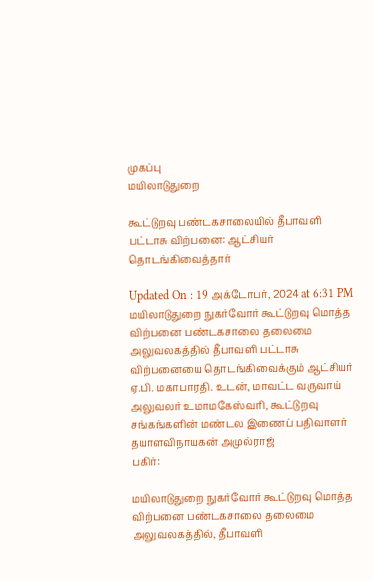முகப்பு
மயிலாடுதுறை

கூட்டுறவு பண்டகசாலையில் தீபாவளி பட்டாசு விற்பனை: ஆட்சியர் தொடங்கிவைத்தார்

Updated On : 19 அக்டோபர், 2024 at 6:31 PM
மயிலாடுதுறை நுகர்வோர் கூட்டுறவு மொத்த விற்பனை பண்டகசாலை தலைமை அலுவலகத்தில் தீபாவளி பட்டாசு விற்பனையை தொடங்கிவைக்கும் ஆட்சியர் ஏ.பி. மகாபாரதி. உடன், மாவட்ட வருவாய் அலுவலர் உமாமகேஸ்வரி, கூட்டுறவு சங்கங்களின் மண்டல இணைப் பதிவாளர் தயாளவிநாயகன் அமுல்ராஜ்
பகிர்:

மயிலாடுதுறை நுகர்வோர் கூட்டுறவு மொத்த விற்பனை பண்டகசாலை தலைமை அலுவலகத்தில், தீபாவளி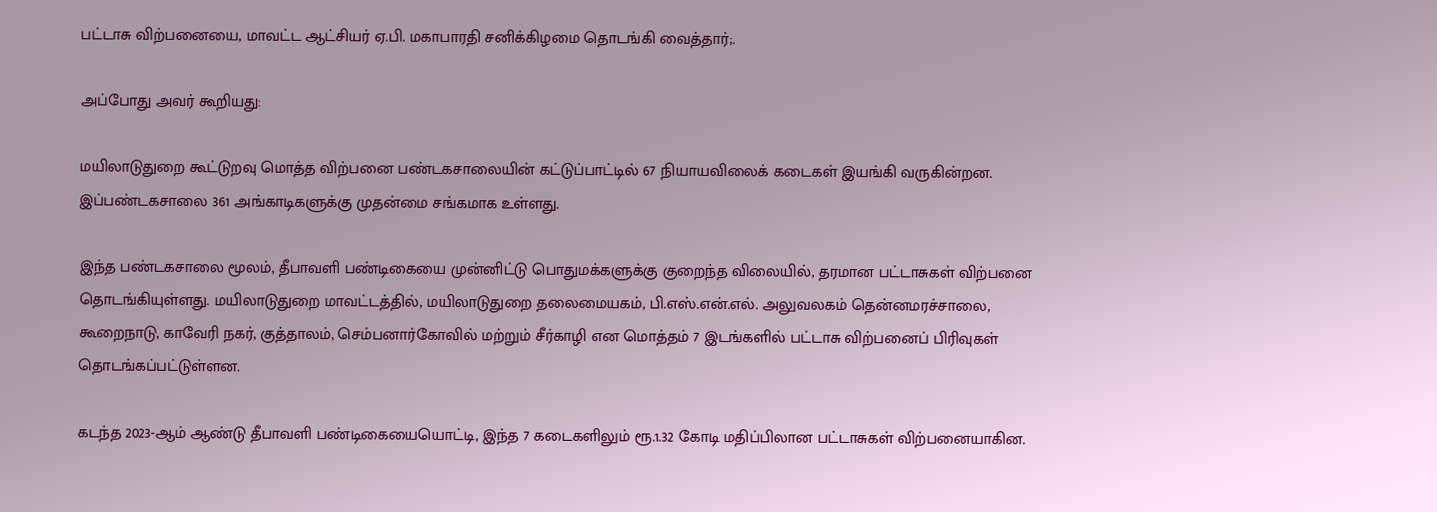பட்டாசு விற்பனையை, மாவட்ட ஆட்சியர் ஏ.பி. மகாபாரதி சனிக்கிழமை தொடங்கி வைத்தார்;.

அப்போது அவர் கூறியது:

மயிலாடுதுறை கூட்டுறவு மொத்த விற்பனை பண்டகசாலையின் கட்டுப்பாட்டில் 67 நியாயவிலைக் கடைகள் இயங்கி வருகின்றன. இப்பண்டகசாலை 361 அங்காடிகளுக்கு முதன்மை சங்கமாக உள்ளது.

இந்த பண்டகசாலை மூலம், தீபாவளி பண்டிகையை முன்னிட்டு பொதுமக்களுக்கு குறைந்த விலையில், தரமான பட்டாசுகள் விற்பனை தொடங்கியுள்ளது. மயிலாடுதுறை மாவட்டத்தில், மயிலாடுதுறை தலைமையகம், பி.எஸ்.என்.எல். அலுவலகம் தென்னமரச்சாலை, கூறைநாடு, காவேரி நகர், குத்தாலம், செம்பனார்கோவில் மற்றும் சீர்காழி என மொத்தம் 7 இடங்களில் பட்டாசு விற்பனைப் பிரிவுகள் தொடங்கப்பட்டுள்ளன.

கடந்த 2023-ஆம் ஆண்டு தீபாவளி பண்டிகையையொட்டி, இந்த 7 கடைகளிலும் ரூ.1.32 கோடி மதிப்பிலான பட்டாசுகள் விற்பனையாகின.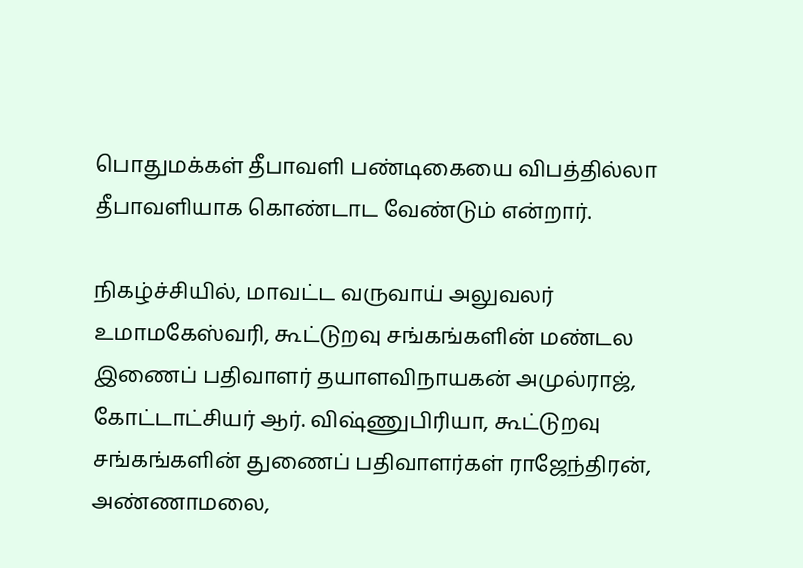பொதுமக்கள் தீபாவளி பண்டிகையை விபத்தில்லா தீபாவளியாக கொண்டாட வேண்டும் என்றார்.

நிகழ்ச்சியில், மாவட்ட வருவாய் அலுவலர் உமாமகேஸ்வரி, கூட்டுறவு சங்கங்களின் மண்டல இணைப் பதிவாளர் தயாளவிநாயகன் அமுல்ராஜ், கோட்டாட்சியர் ஆர். விஷ்ணுபிரியா, கூட்டுறவு சங்கங்களின் துணைப் பதிவாளர்கள் ராஜேந்திரன், அண்ணாமலை,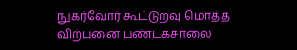நுகர்வோர் கூட்டுறவு மொத்த விற்பனை பண்டகசாலை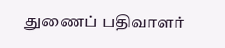துணைப் பதிவாளர்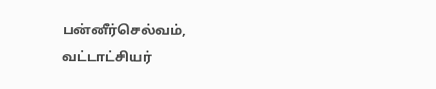பன்னீர்செல்வம், வட்டாட்சியர்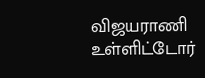விஜயராணி உள்ளிட்டோர்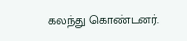கலந்து கொண்டனர்.